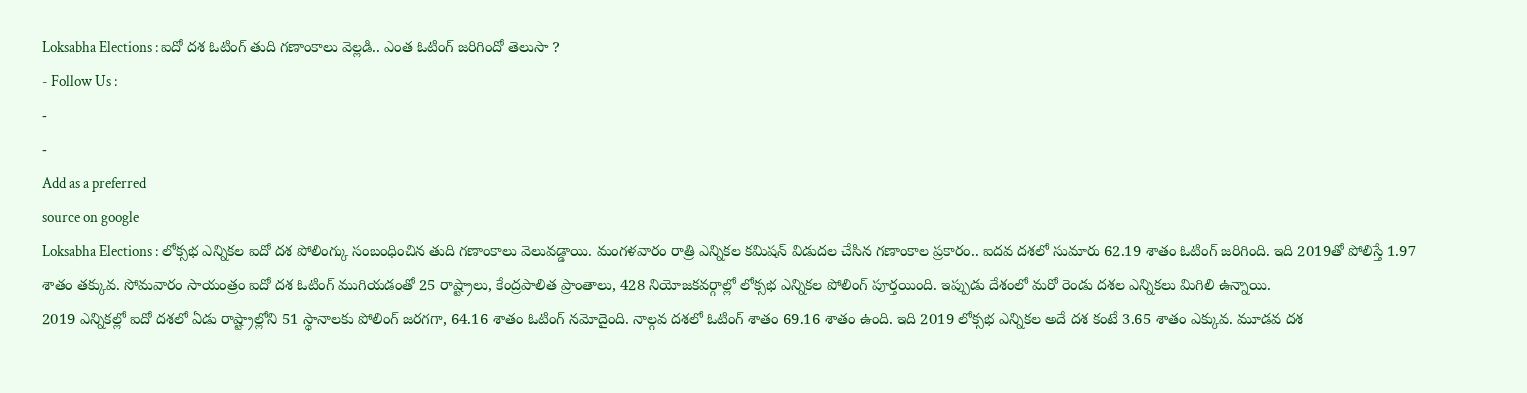Loksabha Elections : ఐదో దశ ఓటింగ్ తుది గణాంకాలు వెల్లడి.. ఎంత ఓటింగ్ జరిగిందో తెలుసా ?
- Follow Us :
-
-
Add as a preferred
source on google
Loksabha Elections : లోక్సభ ఎన్నికల ఐదో దశ పోలింగ్కు సంబంధించిన తుది గణాంకాలు వెలువడ్డాయి. మంగళవారం రాత్రి ఎన్నికల కమిషన్ విడుదల చేసిన గణాంకాల ప్రకారం.. ఐదవ దశలో సుమారు 62.19 శాతం ఓటింగ్ జరిగింది. ఇది 2019తో పోలిస్తే 1.97 శాతం తక్కువ. సోమవారం సాయంత్రం ఐదో దశ ఓటింగ్ ముగియడంతో 25 రాష్ట్రాలు, కేంద్రపాలిత ప్రాంతాలు, 428 నియోజకవర్గాల్లో లోక్సభ ఎన్నికల పోలింగ్ పూర్తయింది. ఇప్పుడు దేశంలో మరో రెండు దశల ఎన్నికలు మిగిలి ఉన్నాయి.
2019 ఎన్నికల్లో ఐదో దశలో ఏడు రాష్ట్రాల్లోని 51 స్థానాలకు పోలింగ్ జరగగా, 64.16 శాతం ఓటింగ్ నమోదైంది. నాల్గవ దశలో ఓటింగ్ శాతం 69.16 శాతం ఉంది. ఇది 2019 లోక్సభ ఎన్నికల అదే దశ కంటే 3.65 శాతం ఎక్కువ. మూడవ దశ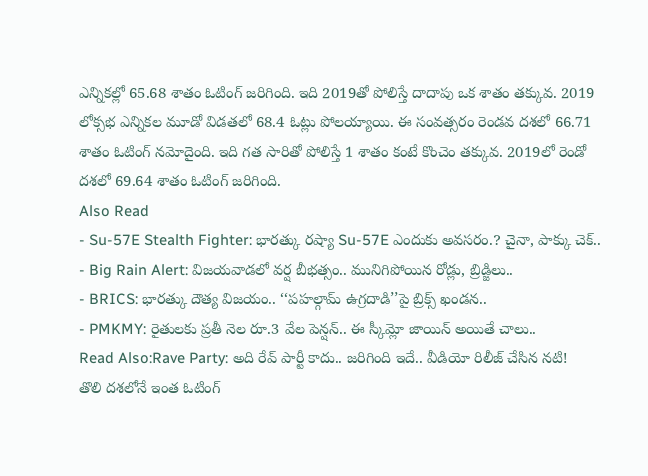ఎన్నికల్లో 65.68 శాతం ఓటింగ్ జరిగింది. ఇది 2019తో పోలిస్తే దాదాపు ఒక శాతం తక్కువ. 2019 లోక్సభ ఎన్నికల మూడో విడతలో 68.4 ఓట్లు పోలయ్యాయి. ఈ సంవత్సరం రెండవ దశలో 66.71 శాతం ఓటింగ్ నమోదైంది. ఇది గత సారితో పోలిస్తే 1 శాతం కంటే కొంచెం తక్కువ. 2019లో రెండో దశలో 69.64 శాతం ఓటింగ్ జరిగింది.
Also Read
- Su-57E Stealth Fighter: భారత్కు రష్యా Su-57E ఎందుకు అవసరం.? చైనా, పాక్కు చెక్..
- Big Rain Alert: విజయవాడలో వర్ష బీభత్సం.. మునిగిపోయిన రోడ్లు, బ్రిడ్జిలు..
- BRICS: భారత్కు దౌత్య విజయం.. ‘‘పహల్గామ్ ఉగ్రదాడి’’పై బ్రిక్స్ ఖండన..
- PMKMY: రైతులకు ప్రతీ నెల రూ.3 వేల పెన్షన్.. ఈ స్కీమ్లో జాయిన్ అయితే చాలు..
Read Also:Rave Party: అది రేవ్ పార్టీ కాదు.. జరిగింది ఇదే.. వీడియో రిలీజ్ చేసిన నటి!
తొలి దశలోనే ఇంత ఓటింగ్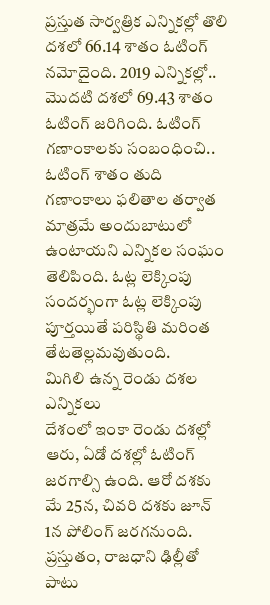ప్రస్తుత సార్వత్రిక ఎన్నికల్లో తొలి దశలో 66.14 శాతం ఓటింగ్ నమోదైంది. 2019 ఎన్నికల్లో.. మొదటి దశలో 69.43 శాతం ఓటింగ్ జరిగింది. ఓటింగ్ గణాంకాలకు సంబంధించి.. ఓటింగ్ శాతం తుది గణాంకాలు ఫలితాల తర్వాత మాత్రమే అందుబాటులో ఉంటాయని ఎన్నికల సంఘం తెలిపింది. ఓట్ల లెక్కింపు సందర్భంగా ఓట్ల లెక్కింపు పూర్తయితే పరిస్థితి మరింత తేటతెల్లమవుతుంది.
మిగిలి ఉన్న రెండు దశల ఎన్నికలు
దేశంలో ఇంకా రెండు దశల్లో ఆరు, ఏడో దశల్లో ఓటింగ్ జరగాల్సి ఉంది. ఆరో దశకు మే 25న, చివరి దశకు జూన్ 1న పోలింగ్ జరగనుంది. ప్రస్తుతం, రాజధాని ఢిల్లీతో పాటు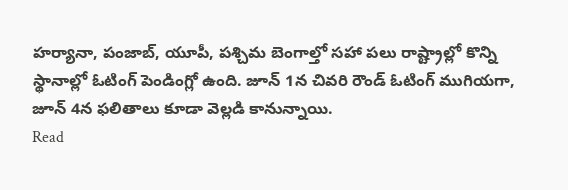హర్యానా, పంజాబ్, యూపీ, పశ్చిమ బెంగాల్తో సహా పలు రాష్ట్రాల్లో కొన్ని స్థానాల్లో ఓటింగ్ పెండింగ్లో ఉంది. జూన్ 1న చివరి రౌండ్ ఓటింగ్ ముగియగా, జూన్ 4న ఫలితాలు కూడా వెల్లడి కానున్నాయి.
Read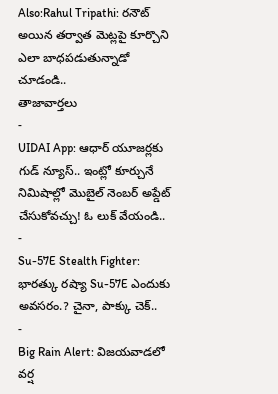Also:Rahul Tripathi: రనౌట్ అయిన తర్వాత మెట్లపై కూర్చొని ఎలా బాధపడుతున్నాడో చూడండి..
తాజావార్తలు
-
UIDAI App: ఆధార్ యూజర్లకు గుడ్ న్యూస్.. ఇంట్లో కూర్చునే నిమిషాల్లో మొబైల్ నెంబర్ అప్డేట్ చేసుకోవచ్చు! ఓ లుక్ వేయండి..
-
Su-57E Stealth Fighter: భారత్కు రష్యా Su-57E ఎందుకు అవసరం.? చైనా, పాక్కు చెక్..
-
Big Rain Alert: విజయవాడలో వర్ష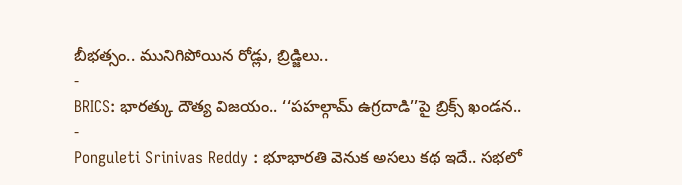బీభత్సం.. మునిగిపోయిన రోడ్లు, బ్రిడ్జిలు..
-
BRICS: భారత్కు దౌత్య విజయం.. ‘‘పహల్గామ్ ఉగ్రదాడి’’పై బ్రిక్స్ ఖండన..
-
Ponguleti Srinivas Reddy : భూభారతి వెనుక అసలు కథ ఇదే.. సభలో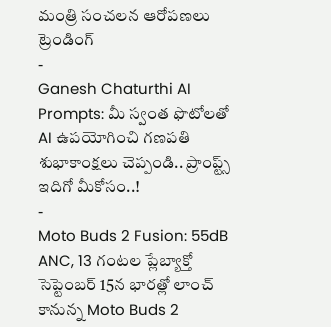మంత్రి సంచలన ఆరోపణలు
ట్రెండింగ్
-
Ganesh Chaturthi AI Prompts: మీ స్వంత ఫొటోలతో AI ఉపయోగించి గణపతి శుభాకాంక్షలు చెప్పండి.. ప్రాంప్ట్స్ ఇదిగో మీకోసం..!
-
Moto Buds 2 Fusion: 55dB ANC, 13 గంటల ప్లేబ్యాక్తో సెప్టెంబర్ 15న భారత్లో లాంచ్ కానున్న Moto Buds 2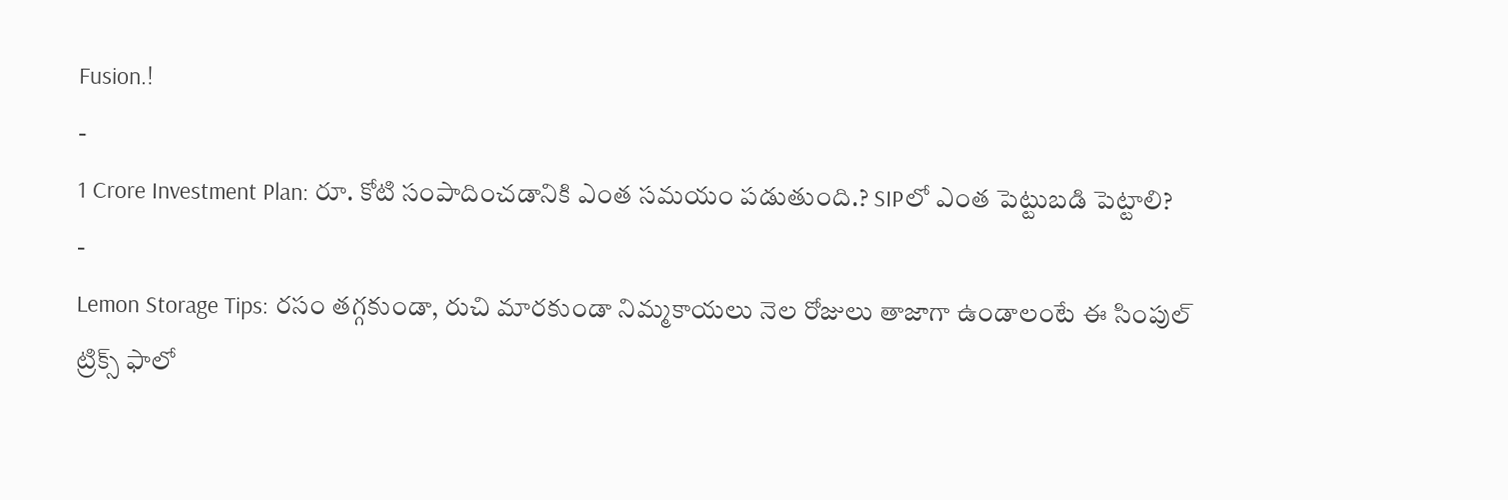Fusion.!
-
1 Crore Investment Plan: రూ. కోటి సంపాదించడానికి ఎంత సమయం పడుతుంది.? SIPలో ఎంత పెట్టుబడి పెట్టాలి?
-
Lemon Storage Tips: రసం తగ్గకుండా, రుచి మారకుండా నిమ్మకాయలు నెల రోజులు తాజాగా ఉండాలంటే ఈ సింపుల్ ట్రిక్స్ ఫాలో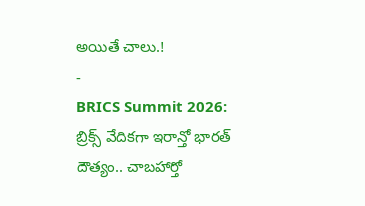అయితే చాలు.!
-
BRICS Summit 2026: బ్రిక్స్ వేదికగా ఇరాన్తో భారత్ దౌత్యం.. చాబహార్తో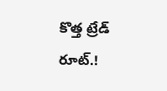కొత్త ట్రేడ్ రూట్.!